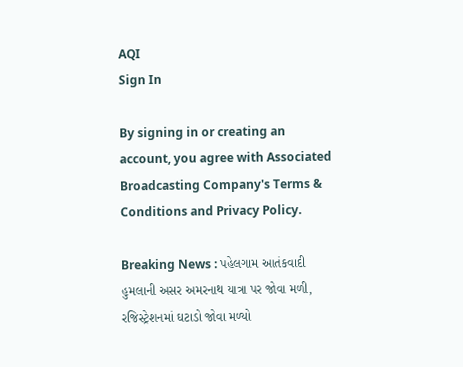AQI
Sign In

By signing in or creating an account, you agree with Associated Broadcasting Company's Terms & Conditions and Privacy Policy.

Breaking News : પહેલગામ આતંકવાદી હુમલાની અસર અમરનાથ યાત્રા પર જોવા મળી, રજિસ્ટ્રેશનમાં ઘટાડો જોવા મળ્યો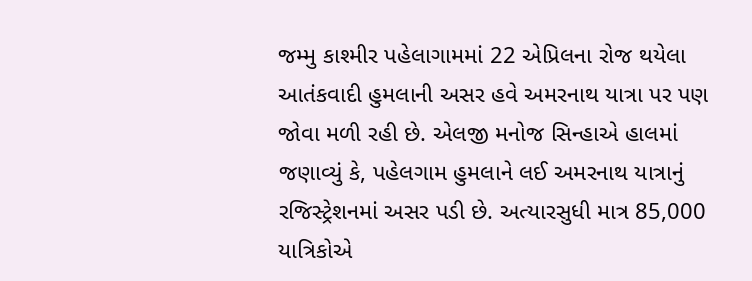જમ્મુ કાશ્મીર પહેલાગામમાં 22 એપ્રિલના રોજ થયેલા આતંકવાદી હુમલાની અસર હવે અમરનાથ યાત્રા પર પણ જોવા મળી રહી છે. એલજી મનોજ સિન્હાએ હાલમાં જણાવ્યું કે, પહેલગામ હુમલાને લઈ અમરનાથ યાત્રાનું રજિસ્ટ્રેશનમાં અસર પડી છે. અત્યારસુધી માત્ર 85,000 યાત્રિકોએ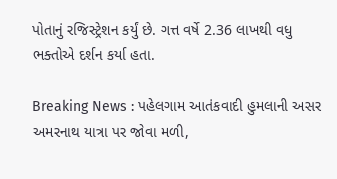પોતાનું રજિસ્ટ્રેશન કર્યું છે. ગત્ત વર્ષે 2.36 લાખથી વધુ ભક્તોએ દર્શન કર્યા હતા.

Breaking News : પહેલગામ આતંકવાદી હુમલાની અસર અમરનાથ યાત્રા પર જોવા મળી,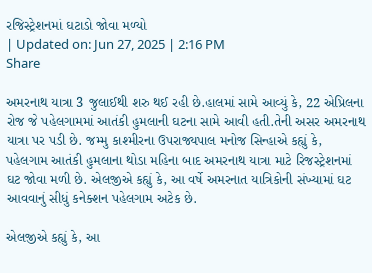રજિસ્ટ્રેશનમાં ઘટાડો જોવા મળ્યો
| Updated on: Jun 27, 2025 | 2:16 PM
Share

અમરનાથ યાત્રા 3 જુલાઈથી શરુ થઈ રહી છે.હાલમાં સામે આવ્યું કે, 22 એપ્રિલના રોજ જે પહેલગામમાં આતંકી હુમલાની ઘટના સામે આવી હતી.તેની અસર અમરનાથ યાત્રા પર પડી છે. જમ્મુ કાશ્મીરના ઉપરાજ્યપાલ મનોજ સિન્હાએ કહ્યું કે, પહેલગામ આતંકી હુમલાના થોડા મહિના બાદ અમરનાથ યાત્રા માટે રિજસ્ટ્રેશનમાં ઘટ જોવા મળી છે. એલજીએ કહ્યું કે, આ વર્ષે અમરનાત યાત્રિકોની સંખ્યામાં ઘટ આવવાનું સીધું કનેક્શન પહેલગામ અટેક છે.

એલજીએ કહ્યું કે, આ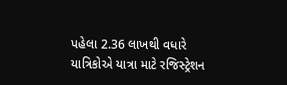પહેલા 2.36 લાખથી વધારે યાત્રિકોએ યાત્રા માટે રજિસ્ટ્રેશન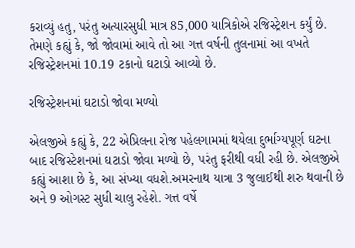કરાવ્યું હતુ, પરંતુ અત્યારસુધી માત્ર 85,000 યાત્રિકોએ રજિસ્ટ્રેશન કર્યું છે. તેમણે કહ્યું કે, જો જોવામાં આવે તો આ ગત્ત વર્ષની તુલનામાં આ વખતે રજિસ્ટ્રેશનમાં 10.19 ટકાનો ઘટાડો આવ્યો છે.

રજિસ્ટ્રેશનમાં ઘટાડો જોવા મળ્યો

એલજીએ કહ્યું કે, 22 એપ્રિલના રોજ પહેલગામમાં થયેલા દુર્ભાગ્યપૂર્ણ ઘટના બાદ રજિસ્ટેશનમાં ઘટાડો જોવા મળ્યો છે, પરંતુ ફરીથી વધી રહી છે. એલજીએ કહ્યું આશા છે કે, આ સંખ્યા વધશે.અમરનાથ યાત્રા 3 જુલાઈથી શરુ થવાની છે અને 9 ઓગસ્ટ સુધી ચાલુ રહેશે. ગત્ત વર્ષે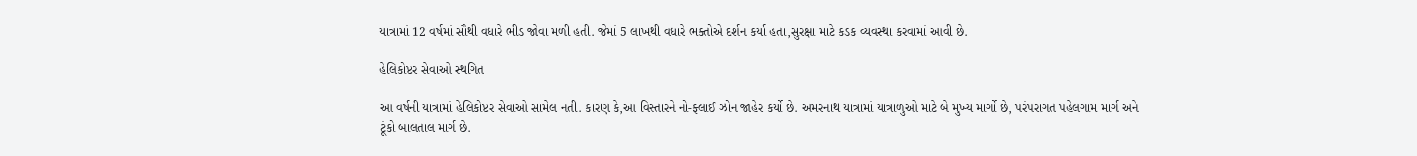યાત્રામાં 12 વર્ષમાં સૌથી વધારે ભીડ જોવા મળી હતી. જેમાં 5 લાખથી વધારે ભક્તોએ દર્શન કર્યા હતા,સુરક્ષા માટે કડક વ્યવસ્થા કરવામાં આવી છે.

હેલિકોપ્ટર સેવાઓ સ્થગિત

આ વર્ષની યાત્રામાં હેલિકોપ્ટર સેવાઓ સામેલ નતી. કારણ કે,આ વિસ્તારને નો-ફ્લાઈ ઝોન જાહેર કર્યો છે. અમરનાથ યાત્રામાં યાત્રાળુઓ માટે બે મુખ્ય માર્ગો છે, પરંપરાગત પહેલગામ માર્ગ અને ટૂંકો બાલતાલ માર્ગ છે.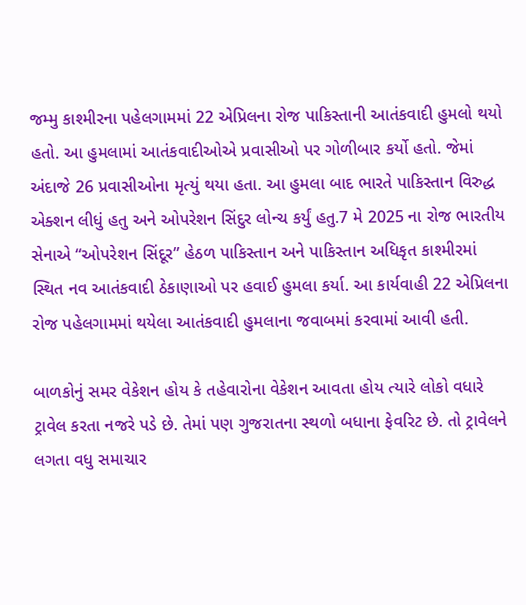જમ્મુ કાશ્મીરના પહેલગામમાં 22 એપ્રિલના રોજ પાકિસ્તાની આતંકવાદી હુમલો થયો હતો. આ હુમલામાં આતંકવાદીઓએ પ્રવાસીઓ પર ગોળીબાર કર્યો હતો. જેમાં અંદાજે 26 પ્રવાસીઓના મૃત્યું થયા હતા. આ હુમલા બાદ ભારતે પાકિસ્તાન વિરુદ્ધ એક્શન લીધું હતુ અને ઓપરેશન સિંદુર લોન્ચ કર્યું હતુ.7 મે 2025 ના રોજ ભારતીય સેનાએ “ઓપરેશન સિંદૂર” હેઠળ પાકિસ્તાન અને પાકિસ્તાન અધિકૃત કાશ્મીરમાં સ્થિત નવ આતંકવાદી ઠેકાણાઓ પર હવાઈ હુમલા કર્યા. આ કાર્યવાહી 22 એપ્રિલના રોજ પહેલગામમાં થયેલા આતંકવાદી હુમલાના જવાબમાં કરવામાં આવી હતી.

બાળકોનું સમર વેકેશન હોય કે તહેવારોના વેકેશન આવતા હોય ત્યારે લોકો વધારે ટ્રાવેલ કરતા નજરે પડે છે. તેમાં પણ ગુજરાતના સ્થળો બધાના ફેવરિટ છે. તો ટ્રાવેલને લગતા વધુ સમાચાર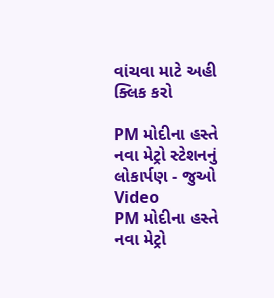વાંચવા માટે અહી ક્લિક કરો

PM મોદીના હસ્તે નવા મેટ્રો સ્ટેશનનું લોકાર્પણ - જુઓ Video
PM મોદીના હસ્તે નવા મેટ્રો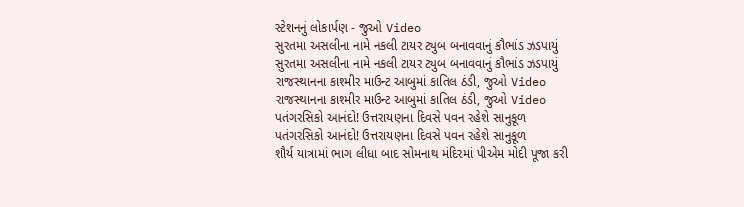સ્ટેશનનું લોકાર્પણ - જુઓ Video
સુરતમા અસલીના નામે નકલી ટાયર ટ્યુબ બનાવવાનું કૌભાંડ ઝડપાયું
સુરતમા અસલીના નામે નકલી ટાયર ટ્યુબ બનાવવાનું કૌભાંડ ઝડપાયું
રાજસ્થાનના કાશ્મીર માઉન્ટ આબુમાં કાતિલ ઠંડી, જુઓ Video
રાજસ્થાનના કાશ્મીર માઉન્ટ આબુમાં કાતિલ ઠંડી, જુઓ Video
પતંગરસિકો આનંદો! ઉત્તરાયણના દિવસે પવન રહેશે સાનુકૂળ
પતંગરસિકો આનંદો! ઉત્તરાયણના દિવસે પવન રહેશે સાનુકૂળ
શૌર્ય યાત્રામાં ભાગ લીધા બાદ સોમનાથ મંદિરમાં પીએમ મોદી પૂજા કરી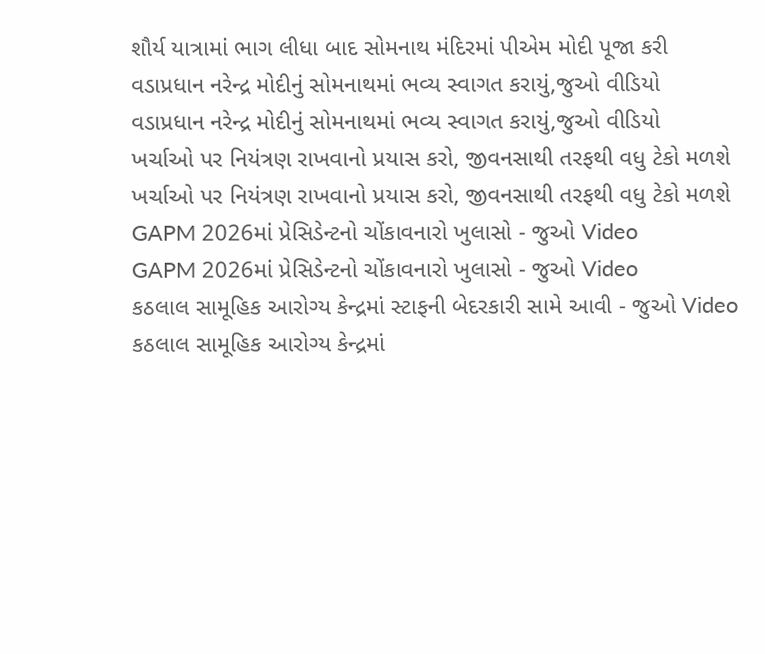શૌર્ય યાત્રામાં ભાગ લીધા બાદ સોમનાથ મંદિરમાં પીએમ મોદી પૂજા કરી
વડાપ્રધાન નરેન્દ્ર મોદીનું સોમનાથમાં ભવ્ય સ્વાગત કરાયું,જુઓ વીડિયો
વડાપ્રધાન નરેન્દ્ર મોદીનું સોમનાથમાં ભવ્ય સ્વાગત કરાયું,જુઓ વીડિયો
ખર્ચાઓ પર નિયંત્રણ રાખવાનો પ્રયાસ કરો, જીવનસાથી તરફથી વધુ ટેકો મળશે
ખર્ચાઓ પર નિયંત્રણ રાખવાનો પ્રયાસ કરો, જીવનસાથી તરફથી વધુ ટેકો મળશે
GAPM 2026માં પ્રેસિડેન્ટનો ચોંકાવનારો ખુલાસો - જુઓ Video
GAPM 2026માં પ્રેસિડેન્ટનો ચોંકાવનારો ખુલાસો - જુઓ Video
કઠલાલ સામૂહિક આરોગ્ય કેન્દ્રમાં સ્ટાફની બેદરકારી સામે આવી - જુઓ Video
કઠલાલ સામૂહિક આરોગ્ય કેન્દ્રમાં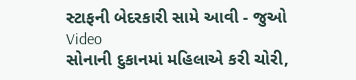સ્ટાફની બેદરકારી સામે આવી - જુઓ Video
સોનાની દુકાનમાં મહિલાએ કરી ચોરી,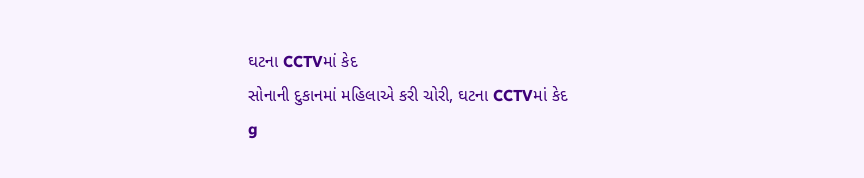ઘટના CCTVમાં કેદ
સોનાની દુકાનમાં મહિલાએ કરી ચોરી, ઘટના CCTVમાં કેદ
g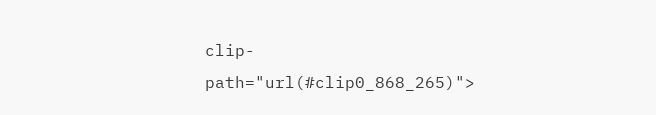clip-path="url(#clip0_868_265)">